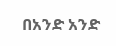በአንድ አንድ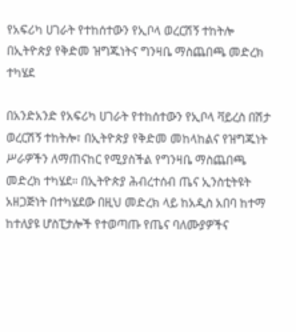የአፍሪካ ሀገራት የተከሰተውን የኢቦላ ወረርሽኝ ተከትሎ በኢትዮጵያ የቅድመ ዝግጁነትና ግንዛቤ ማስጨበጫ መድረክ ተካሄደ

በአንድአንድ የአፍሪካ ሀገራት የተከሰተውን የኢቦላ ቫይረስ በሽታ ወረርሽኝ ተከትሎ፣ በኢትዮጵያ የቅድመ መከላከልና የዝግጁነት ሥራዎችን ለማጠናከር የሚያስችል የግንዛቤ ማስጨበጫ መድረክ ተካሄደ። በኢትዮጵያ ሕብረተሰብ ጤና ኢንስቲትዩት አዘጋጅነት በተካሄደው በዚህ መድረክ ላይ ከአዲስ አበባ ከተማ ከተለያዩ ሆስፒታሎች የተወጣጡ የጤና ባለሙያዎችና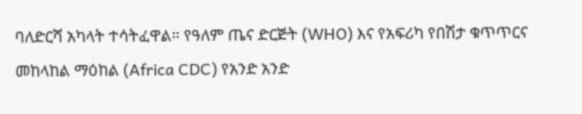ባለድርሻ አካላት ተሳትፈዋል። የዓለም ጤና ድርጅት (WHO) እና የአፍሪካ የበሽታ ቁጥጥርና መከላከል ማዕከል (Africa CDC) የአንድ አንድ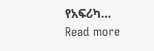የአፍሪካ…
Read more